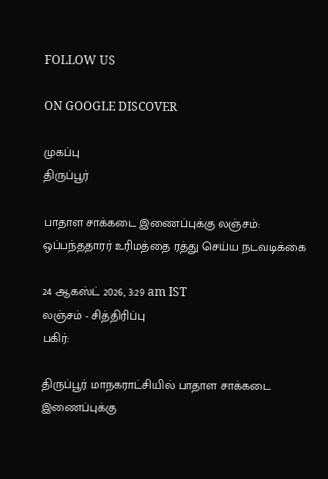FOLLOW US

ON GOOGLE DISCOVER

முகப்பு
திருப்பூர்

பாதாள சாக்கடை இணைப்புக்கு லஞ்சம்: ஒப்பந்ததாரர் உரிமத்தை ரத்து செய்ய நடவடிக்கை

24 ஆகஸ்ட் 2026, 3:29 am IST
லஞ்சம் - சித்திரிப்பு
பகிர்:

திருப்பூர் மாநகராட்சியில் பாதாள சாக்கடை இணைப்புக்கு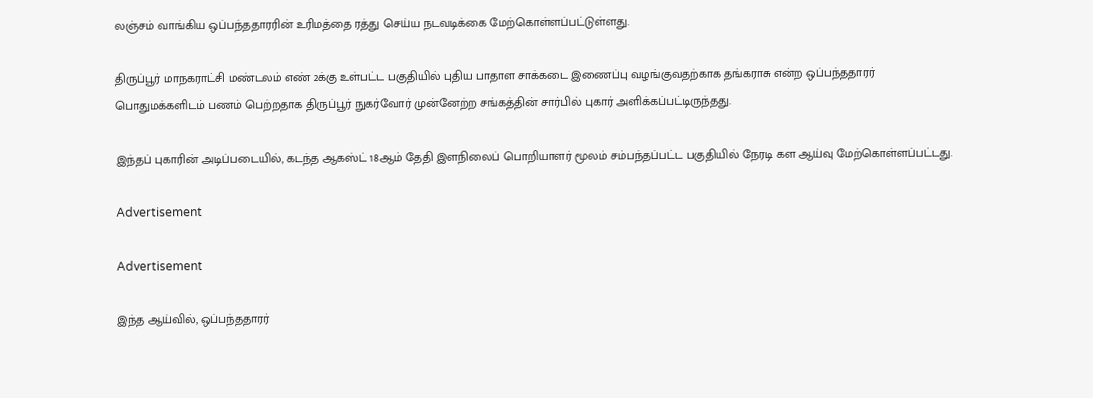லஞ்சம் வாங்கிய ஒப்பந்ததாரரின் உரிமத்தை ரத்து செய்ய நடவடிக்கை மேற்கொள்ளப்பட்டுள்ளது.

திருப்பூர் மாநகராட்சி மண்டலம் எண் 2க்கு உள்பட்ட பகுதியில் புதிய பாதாள சாக்கடை இணைப்பு வழங்குவதற்காக தங்கராசு என்ற ஒப்பந்ததாரர் பொதுமக்களிடம் பணம் பெற்றதாக திருப்பூர் நுகர்வோர் முன்னேற்ற சங்கத்தின் சார்பில் புகார் அளிக்கப்பட்டிருந்தது.

இந்தப் புகாரின் அடிப்படையில், கடந்த ஆகஸ்ட் 18ஆம் தேதி இளநிலைப் பொறியாளர் மூலம் சம்பந்தப்பட்ட பகுதியில் நேரடி கள ஆய்வு மேற்கொள்ளப்பட்டது.

Advertisement

Advertisement

இந்த ஆய்வில், ஒப்பந்ததாரர்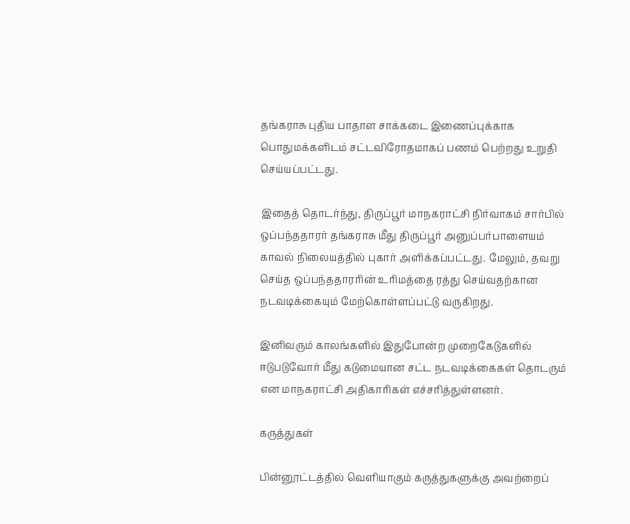தங்கராசு புதிய பாதாள சாக்கடை இணைப்புக்காக பொதுமக்களிடம் சட்டவிரோதமாகப் பணம் பெற்றது உறுதி செய்யப்பட்டது.

இதைத் தொடர்ந்து, திருப்பூர் மாநகராட்சி நிர்வாகம் சார்பில் ஒப்பந்ததாரர் தங்கராசு மீது திருப்பூர் அனுப்பர்பாளையம் காவல் நிலையத்தில் புகார் அளிக்கப்பட்டது. மேலும், தவறு செய்த ஒப்பந்ததாரரின் உரிமத்தை ரத்து செய்வதற்கான நடவடிக்கையும் மேற்கொள்ளப்பட்டு வருகிறது.

இனிவரும் காலங்களில் இதுபோன்ற முறைகேடுகளில் ஈடுபடுவோர் மீது கடுமையான சட்ட நடவடிக்கைகள் தொடரும் என மாநகராட்சி அதிகாரிகள் எச்சரித்துள்ளனர்.

கருத்துகள்

பின்னூட்டத்தில் வெளியாகும் கருத்துகளுக்கு அவற்றைப்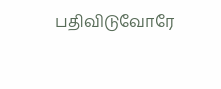பதிவிடுவோரே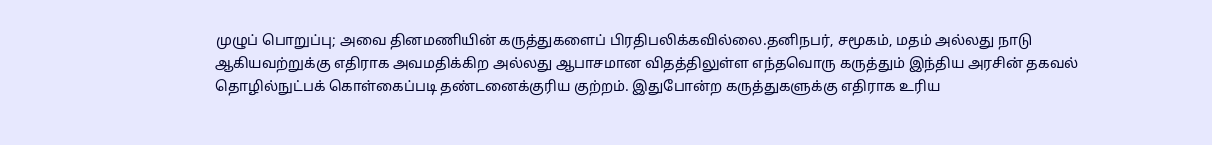முழுப் பொறுப்பு; அவை தினமணியின் கருத்துகளைப் பிரதிபலிக்கவில்லை.தனிநபர், சமூகம், மதம் அல்லது நாடு ஆகியவற்றுக்கு எதிராக அவமதிக்கிற அல்லது ஆபாசமான விதத்திலுள்ள எந்தவொரு கருத்தும் இந்திய அரசின் தகவல் தொழில்நுட்பக் கொள்கைப்படி தண்டனைக்குரிய குற்றம். இதுபோன்ற கருத்துகளுக்கு எதிராக உரிய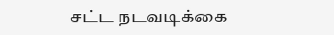சட்ட நடவடிக்கை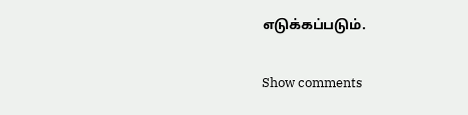எடுக்கப்படும்.

Show comments